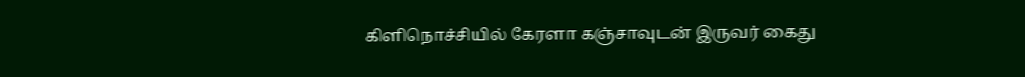கிளிநொச்சியில் கேரளா கஞ்சாவுடன் இருவர் கைது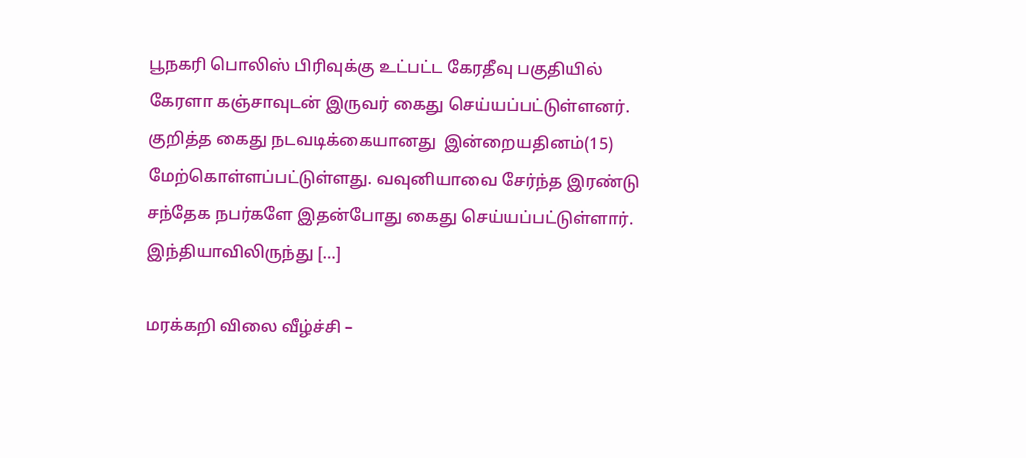பூநகரி பொலிஸ் பிரிவுக்கு உட்பட்ட கேரதீவு பகுதியில் கேரளா கஞ்சாவுடன் இருவர் கைது செய்யப்பட்டுள்ளனர். குறித்த கைது நடவடிக்கையானது  இன்றையதினம்(15) மேற்கொள்ளப்பட்டுள்ளது. வவுனியாவை சேர்ந்த இரண்டு சந்தேக நபர்களே இதன்போது கைது செய்யப்பட்டுள்ளார். இந்தியாவிலிருந்து […]

மரக்கறி விலை வீழ்ச்சி –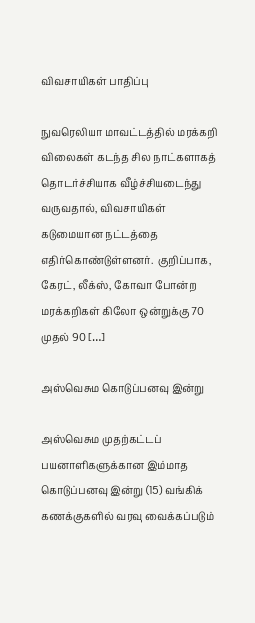விவசாயிகள் பாதிப்பு

நுவரெலியா மாவட்டத்தில் மரக்கறி விலைகள் கடந்த சில நாட்களாகத் தொடர்ச்சியாக வீழ்ச்சியடைந்து வருவதால், விவசாயிகள் கடுமையான நட்டத்தை எதிர்கொண்டுள்ளனர்.  குறிப்பாக, கேரட், லீக்ஸ், கோவா போன்ற மரக்கறிகள் கிலோ ஒன்றுக்கு 70 முதல் 90 […]

அஸ்வெசும கொடுப்பனவு இன்று

அஸ்வெசும முதற்கட்டப் பயனாளிகளுக்கான இம்மாத கொடுப்பனவு இன்று (15) வங்கிக் கணக்குகளில் வரவு வைக்கப்படும்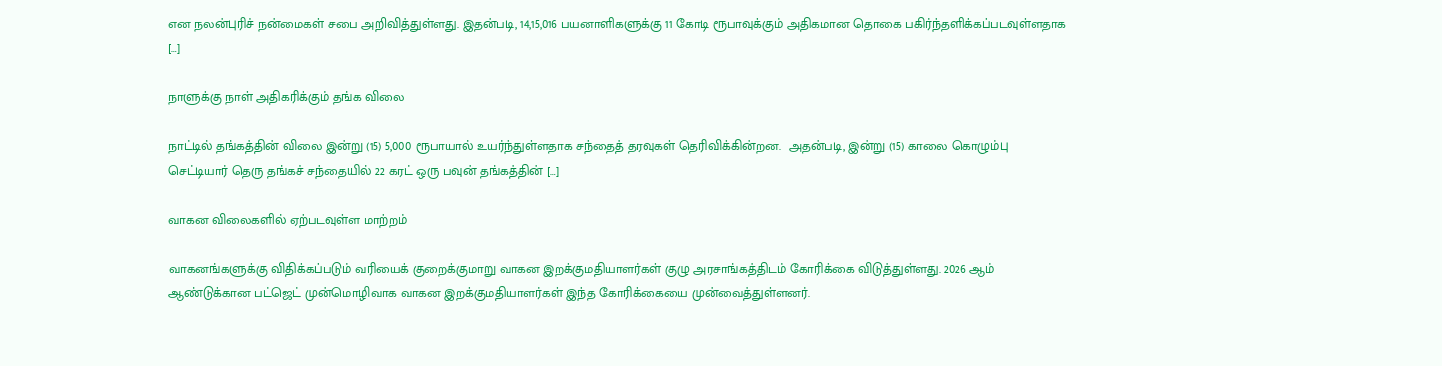என நலன்புரிச் நன்மைகள் சபை அறிவித்துள்ளது. இதன்படி, 14,15,016 பயனாளிகளுக்கு 11 கோடி ரூபாவுக்கும் அதிகமான தொகை பகிர்ந்தளிக்கப்படவுள்ளதாக […]

நாளுக்கு நாள் அதிகரிக்கும் தங்க விலை

நாட்டில் தங்கத்தின் விலை இன்று (15) 5,000 ரூபாயால் உயர்ந்துள்ளதாக சந்தைத் தரவுகள் தெரிவிக்கின்றன.  அதன்படி, இன்று (15) காலை கொழும்பு செட்டியார் தெரு தங்கச் சந்தையில் 22 கரட் ஒரு பவுன் தங்கத்தின் […]

வாகன விலைகளில் ஏற்படவுள்ள மாற்றம்

வாகனங்களுக்கு விதிக்கப்படும் வரியைக் குறைக்குமாறு வாகன இறக்குமதியாளர்கள் குழு அரசாங்கத்திடம் கோரிக்கை விடுத்துள்ளது. 2026 ஆம் ஆண்டுக்கான பட்ஜெட் முன்மொழிவாக வாகன இறக்குமதியாளர்கள் இந்த கோரிக்கையை முன்வைத்துள்ளனர்.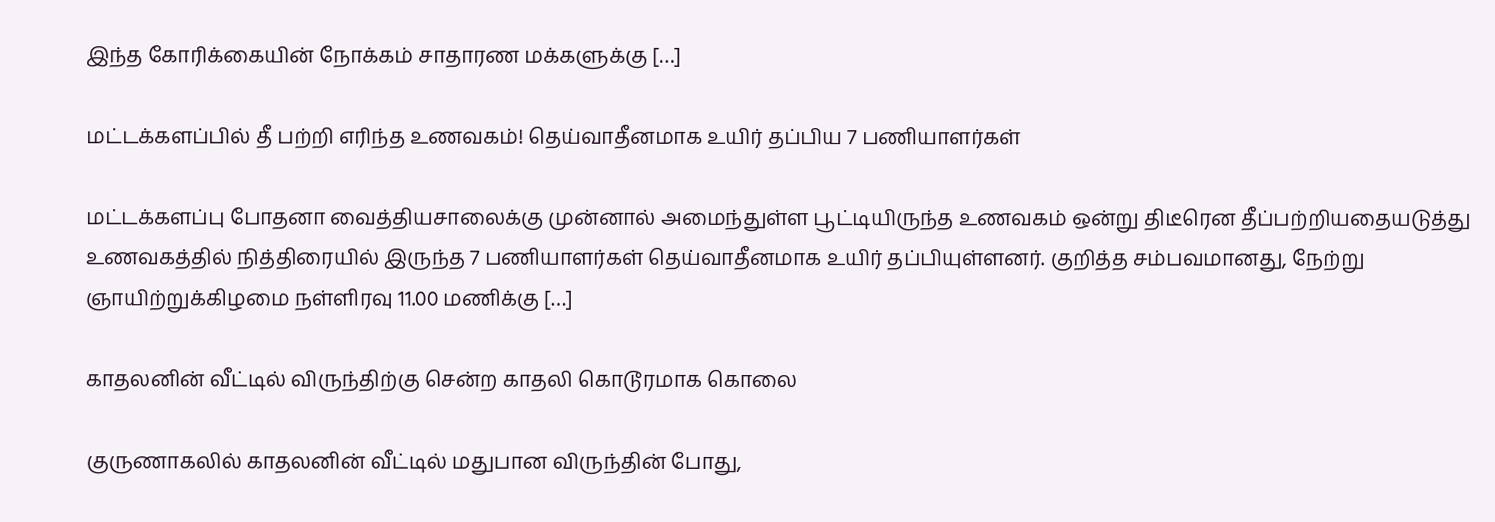இந்த கோரிக்கையின் நோக்கம் சாதாரண மக்களுக்கு […]

மட்டக்களப்பில் தீ பற்றி எரிந்த உணவகம்! தெய்வாதீனமாக உயிர் தப்பிய 7 பணியாளர்கள்

மட்டக்களப்பு போதனா வைத்தியசாலைக்கு முன்னால் அமைந்துள்ள பூட்டியிருந்த உணவகம் ஒன்று திடீரென தீப்பற்றியதையடுத்து உணவகத்தில் நித்திரையில் இருந்த 7 பணியாளர்கள் தெய்வாதீனமாக உயிர் தப்பியுள்ளனர். குறித்த சம்பவமானது, நேற்று ஞாயிற்றுக்கிழமை நள்ளிரவு 11.00 மணிக்கு […]

காதலனின் வீட்டில் விருந்திற்கு சென்ற காதலி கொடூரமாக கொலை

குருணாகலில் காதலனின் வீட்டில் மதுபான விருந்தின் போது,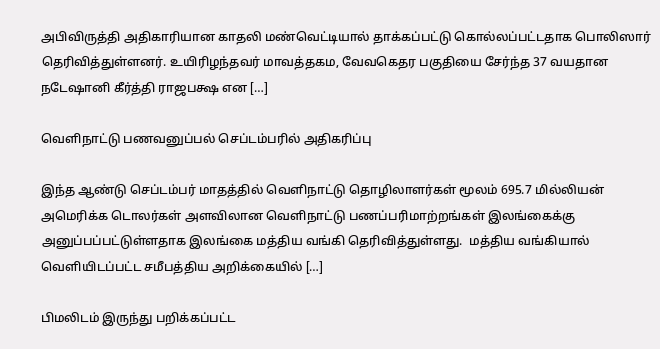அபிவிருத்தி அதிகாரியான காதலி மண்வெட்டியால் தாக்கப்பட்டு கொல்லப்பட்டதாக பொலிஸார் தெரிவித்துள்ளனர். உயிரிழந்தவர் மாவத்தகம, வேவகெதர பகுதியை சேர்ந்த 37 வயதான நடேஷானி கீர்த்தி ராஜபக்ஷ என […]

வெளிநாட்டு பணவனுப்பல் செப்டம்பரில் அதிகரிப்பு

இந்த ஆண்டு செப்டம்பர் மாதத்தில் வெளிநாட்டு தொழிலாளர்கள் மூலம் 695.7 மில்லியன் அமெரிக்க டொலர்கள் அளவிலான வெளிநாட்டு பணப்பரிமாற்றங்கள் இலங்கைக்கு அனுப்பப்பட்டுள்ளதாக இலங்கை மத்திய வங்கி தெரிவித்துள்ளது.  மத்திய வங்கியால் வெளியிடப்பட்ட சமீபத்திய அறிக்கையில் […]

பிமலிடம் இருந்து பறிக்கப்பட்ட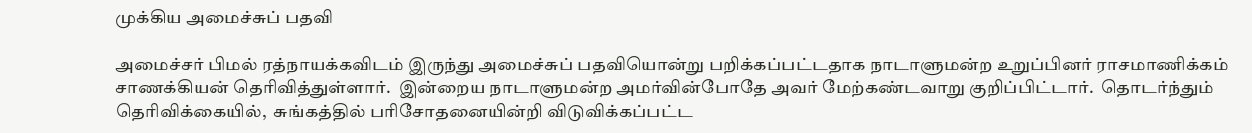முக்கிய அமைச்சுப் பதவி

அமைச்சர் பிமல் ரத்நாயக்கவிடம் இருந்து அமைச்சுப் பதவியொன்று பறிக்கப்பட்டதாக நாடாளுமன்ற உறுப்பினர் ராசமாணிக்கம் சாணக்கியன் தெரிவித்துள்ளார்.  இன்றைய நாடாளுமன்ற அமர்வின்போதே அவர் மேற்கண்டவாறு குறிப்பிட்டார்.  தொடர்ந்தும் தெரிவிக்கையில்,  சுங்கத்தில் பரிசோதனையின்றி விடுவிக்கப்பட்ட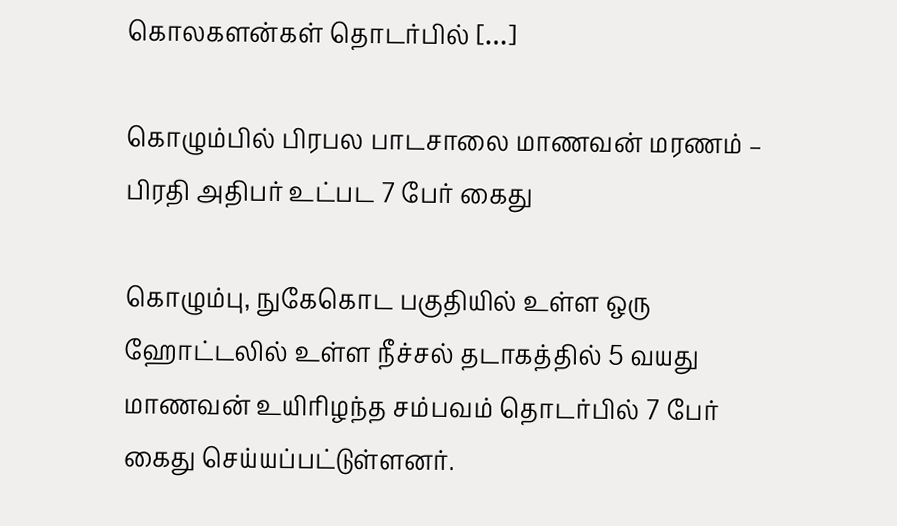கொலகளன்கள் தொடர்பில் […]

கொழும்பில் பிரபல பாடசாலை மாணவன் மரணம் – பிரதி அதிபர் உட்பட 7 பேர் கைது

கொழும்பு, நுகேகொட பகுதியில் உள்ள ஒரு ஹோட்டலில் உள்ள நீச்சல் தடாகத்தில் 5 வயது மாணவன் உயிரிழந்த சம்பவம் தொடர்பில் 7 பேர் கைது செய்யப்பட்டுள்ளனர்.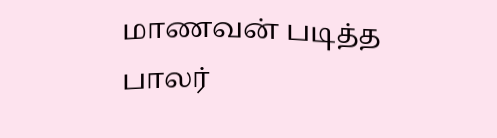மாணவன் படித்த பாலர்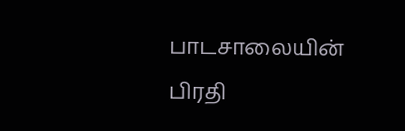பாடசாலையின் பிரதி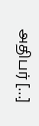அதிபர் […]